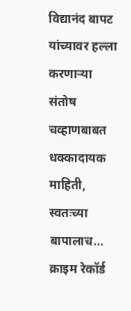विद्यानंद बापट यांच्यावर हल्ला करणाऱ्या संतोष चव्हाणबाबत धक्कादायक माहिती, स्वतःच्या बापालाच… क्राइम रेकॉर्ड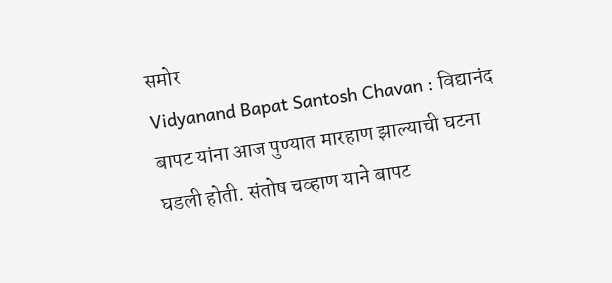समोर
Vidyanand Bapat Santosh Chavan : विद्यानंद बापट यांना आज पुण्यात मारहाण झाल्याची घटना घडली होती. संतोष चव्हाण याने बापट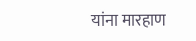यांना मारहाण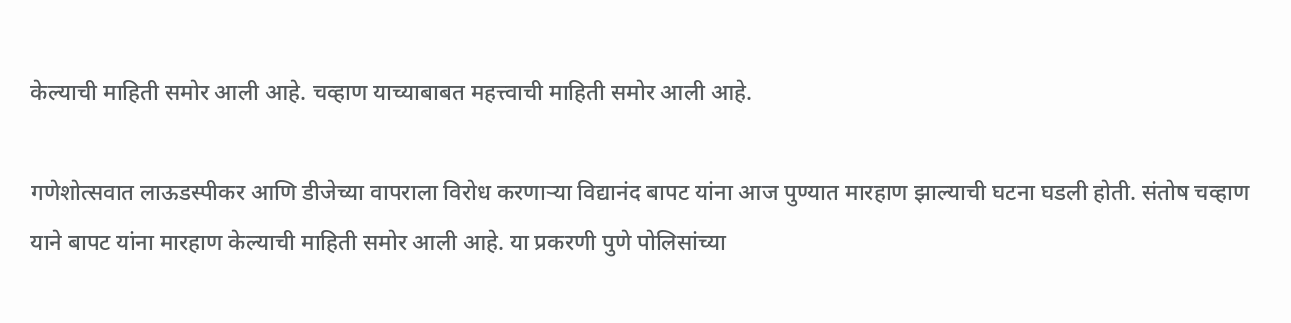केल्याची माहिती समोर आली आहे. चव्हाण याच्याबाबत महत्त्वाची माहिती समोर आली आहे.

गणेशोत्सवात लाऊडस्पीकर आणि डीजेच्या वापराला विरोध करणाऱ्या विद्यानंद बापट यांना आज पुण्यात मारहाण झाल्याची घटना घडली होती. संतोष चव्हाण याने बापट यांना मारहाण केल्याची माहिती समोर आली आहे. या प्रकरणी पुणे पोलिसांच्या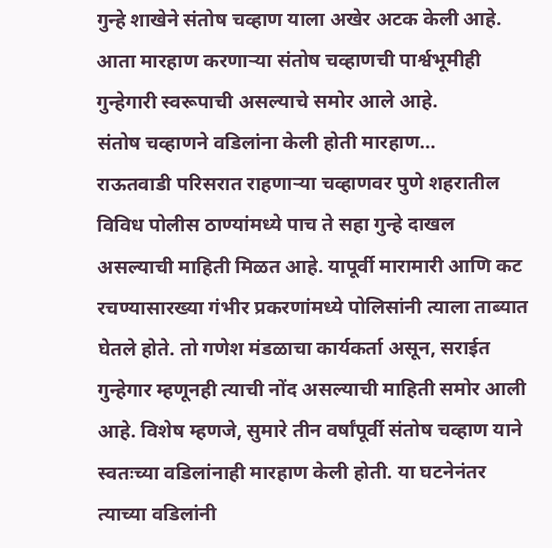गुन्हे शाखेने संतोष चव्हाण याला अखेर अटक केली आहे. आता मारहाण करणाऱ्या संतोष चव्हाणची पार्श्वभूमीही गुन्हेगारी स्वरूपाची असल्याचे समोर आले आहे.
संतोष चव्हाणने वडिलांना केली होती मारहाण…
राऊतवाडी परिसरात राहणाऱ्या चव्हाणवर पुणे शहरातील विविध पोलीस ठाण्यांमध्ये पाच ते सहा गुन्हे दाखल असल्याची माहिती मिळत आहे. यापूर्वी मारामारी आणि कट रचण्यासारख्या गंभीर प्रकरणांमध्ये पोलिसांनी त्याला ताब्यात घेतले होते. तो गणेश मंडळाचा कार्यकर्ता असून, सराईत गुन्हेगार म्हणूनही त्याची नोंद असल्याची माहिती समोर आली आहे. विशेष म्हणजे, सुमारे तीन वर्षांपूर्वी संतोष चव्हाण याने स्वतःच्या वडिलांनाही मारहाण केली होती. या घटनेनंतर त्याच्या वडिलांनी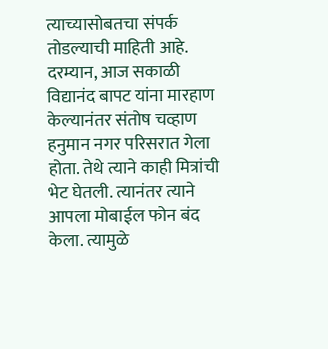त्याच्यासोबतचा संपर्क तोडल्याची माहिती आहे.
दरम्यान, आज सकाळी विद्यानंद बापट यांना मारहाण केल्यानंतर संतोष चव्हाण हनुमान नगर परिसरात गेला होता. तेथे त्याने काही मित्रांची भेट घेतली. त्यानंतर त्याने आपला मोबाईल फोन बंद केला. त्यामुळे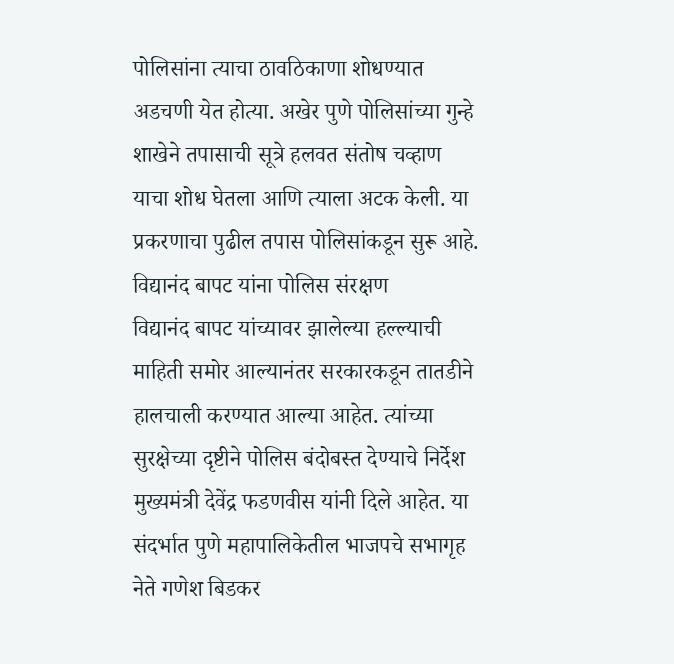पोलिसांना त्याचा ठावठिकाणा शोधण्यात अडचणी येत होत्या. अखेर पुणे पोलिसांच्या गुन्हे शाखेने तपासाची सूत्रे हलवत संतोष चव्हाण याचा शोध घेतला आणि त्याला अटक केली. या प्रकरणाचा पुढील तपास पोलिसांकडून सुरू आहे.
विद्यानंद बापट यांना पोलिस संरक्षण
विद्यानंद बापट यांच्यावर झालेल्या हल्ल्याची माहिती समोर आल्यानंतर सरकारकडून तातडीने हालचाली करण्यात आल्या आहेत. त्यांच्या सुरक्षेच्या दृष्टीने पोलिस बंदोबस्त देण्याचे निर्देश मुख्यमंत्री देवेंद्र फडणवीस यांनी दिले आहेत. या संदर्भात पुणे महापालिकेतील भाजपचे सभागृह नेते गणेश बिडकर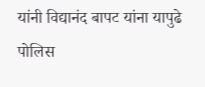यांनी विद्यानंद बापट यांना यापुढे पोलिस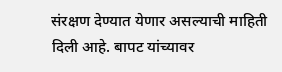संरक्षण देण्यात येणार असल्याची माहिती दिली आहे. बापट यांच्यावर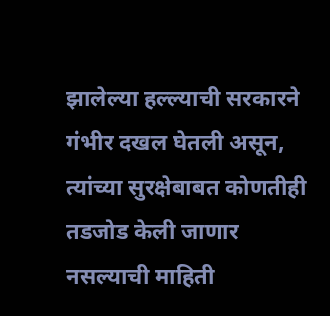झालेल्या हल्ल्याची सरकारने गंभीर दखल घेतली असून, त्यांच्या सुरक्षेबाबत कोणतीही तडजोड केली जाणार नसल्याची माहिती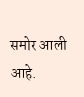समोर आली आहे.